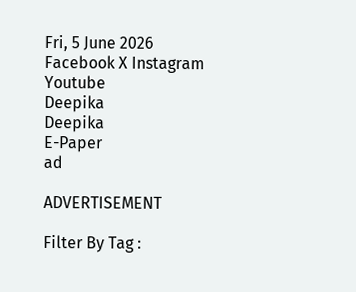Fri, 5 June 2026
Facebook X Instagram Youtube
Deepika
Deepika
E-Paper
ad

ADVERTISEMENT

Filter By Tag :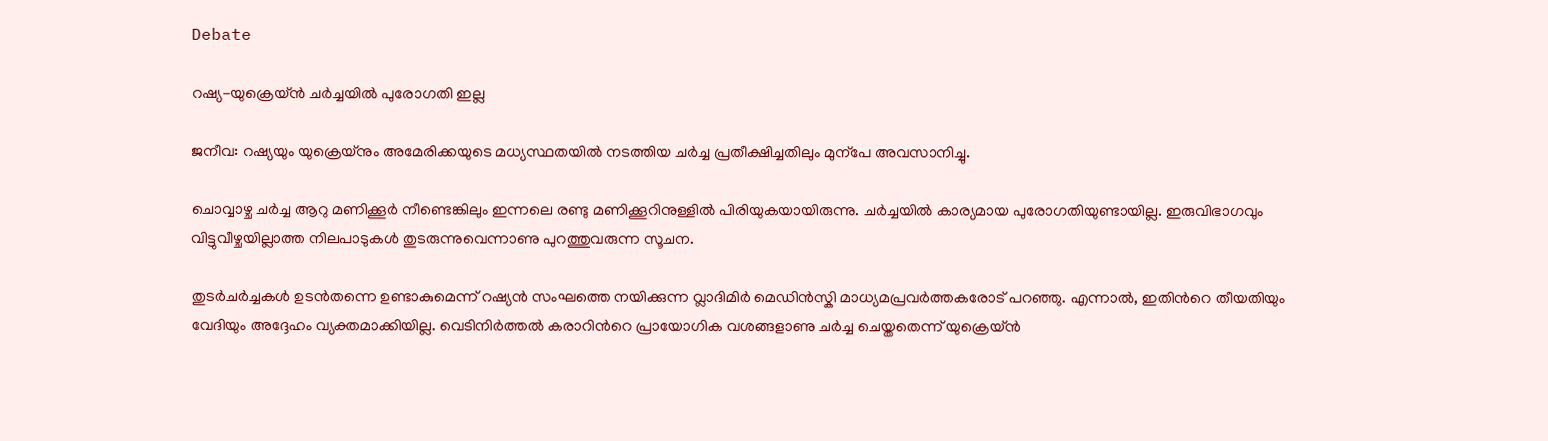Debate

റഷ്യ-യുക്രെയ്ൻ ചർച്ചയിൽ പുരോഗതി ഇല്ല

ജനീവ: റഷ്യയും യുക്രെയ്നും അമേരിക്കയുടെ മധ്യസ്ഥതയിൽ നടത്തിയ ചർച്ച പ്രതീക്ഷിച്ചതിലും മുന്‌പേ അവസാനിച്ചു.

ചൊവ്വാഴ്ച ചർച്ച ആറു മണിക്കൂർ നീണ്ടെങ്കിലും ഇന്നലെ രണ്ടു മണിക്കൂറിനുള്ളിൽ പിരിയുകയായിരുന്നു. ചർച്ചയിൽ കാര്യമായ പുരോഗതിയുണ്ടായില്ല. ഇരുവിഭാഗവും വിട്ടുവീഴ്ചയില്ലാത്ത നിലപാടുകൾ തുടരുന്നുവെന്നാണു പുറത്തുവരുന്ന സൂചന.

തുടർചർച്ചകൾ ഉടൻതന്നെ ഉണ്ടാകുമെന്ന് റഷ്യൻ സംഘത്തെ നയിക്കുന്ന വ്ലാദിമിർ മെഡിൻസ്കി മാധ്യമപ്രവർത്തകരോട് പറഞ്ഞു. എന്നാൽ, ഇതിന്‍റെ തീയതിയും വേദിയും അദ്ദേഹം വ്യക്തമാക്കിയില്ല. വെടിനിർത്തൽ കരാറിന്‍റെ പ്രായോഗിക വശങ്ങളാണു ചർച്ച ചെയ്തതെന്ന് യുക്രെയ്ൻ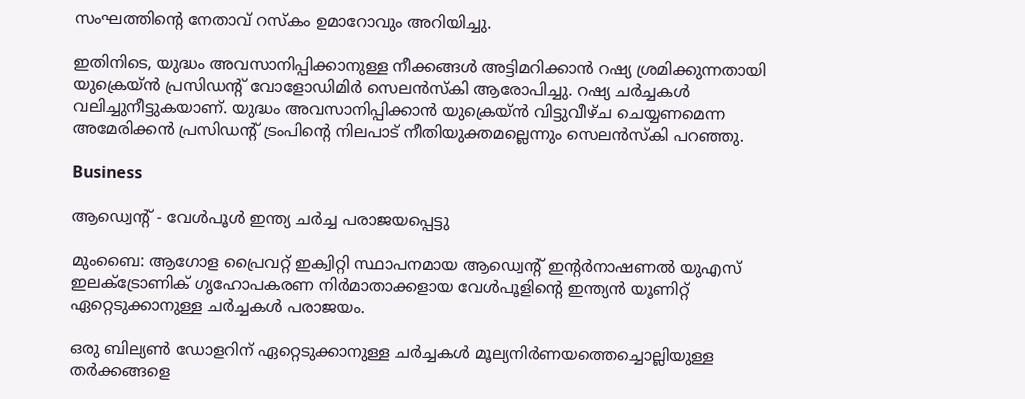സംഘത്തിന്‍റെ നേതാവ് റസ്കം ഉമാറോവും അറിയിച്ചു.

ഇതിനിടെ, യുദ്ധം അവസാനിപ്പിക്കാനുള്ള നീക്കങ്ങൾ അട്ടിമറിക്കാൻ റഷ്യ ശ്രമിക്കുന്നതായി യുക്രെയ്ൻ പ്രസിഡന്‍റ് വോളോഡിമിർ സെലൻസ്കി ആരോപിച്ചു. റഷ്യ ചർച്ചകൾ വലിച്ചുനീട്ടുകയാണ്. യുദ്ധം അവസാനിപ്പിക്കാൻ യുക്രെയ്ൻ വിട്ടുവീഴ്ച ചെയ്യണമെന്ന അമേരിക്കൻ പ്രസിഡന്‍റ് ട്രംപിന്‍റെ നിലപാട് നീതിയുക്തമല്ലെന്നും സെലൻസ്കി പറഞ്ഞു.

Business

ആഡ്വെന്‍റ് - വേൾപൂൾ ഇന്ത്യ ചർച്ച പരാജയപ്പെട്ടു

മുംബൈ: ആഗോള പ്രൈവറ്റ് ഇക്വിറ്റി സ്ഥാപനമായ ആഡ്വെന്‍റ് ഇന്‍റർനാഷണൽ യുഎസ് ഇലക്‌ട്രോണിക് ഗൃഹോപകരണ നിർമാതാക്കളായ വേൾപൂളിന്‍റെ ഇന്ത്യൻ യൂണിറ്റ് ഏറ്റെടുക്കാനുള്ള ചർച്ചകൾ പരാജയം.

ഒരു ബില്യൺ ഡോളറിന് ഏറ്റെടുക്കാനുള്ള ചർച്ചകൾ മൂല്യനിർണയത്തെച്ചൊല്ലിയുള്ള തർക്കങ്ങളെ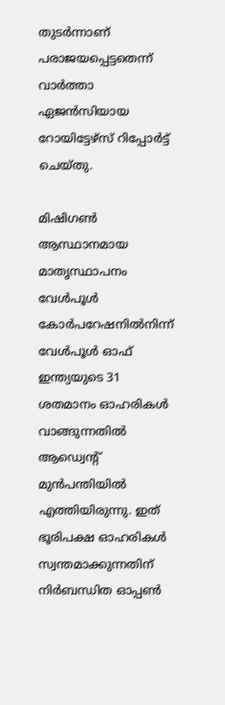തുടർന്നാണ് പരാജയപ്പെട്ടതെന്ന് വാർത്താ ഏജൻസിയായ റോയിട്ടേഴ്സ് റിപ്പോർട്ട് ചെയ്തു.

മിഷിഗൺ ആസ്ഥാനമായ മാതൃസ്ഥാപനം വേൾപൂൾ കോർപറേഷനിൽനിന്ന് വേൾപൂൾ ഓഫ് ഇന്ത്യയുടെ 31 ശതമാനം ഓഹരികൾ വാങ്ങുന്നതിൽ ആഡ്വെന്‍റ് മുൻപന്തിയിൽ എത്തിയിരുന്നു. ഇത് ഭൂരിപക്ഷ ഓഹരികൾ സ്വന്തമാക്കുന്നതിന് നിർബന്ധിത ഓപ്പൺ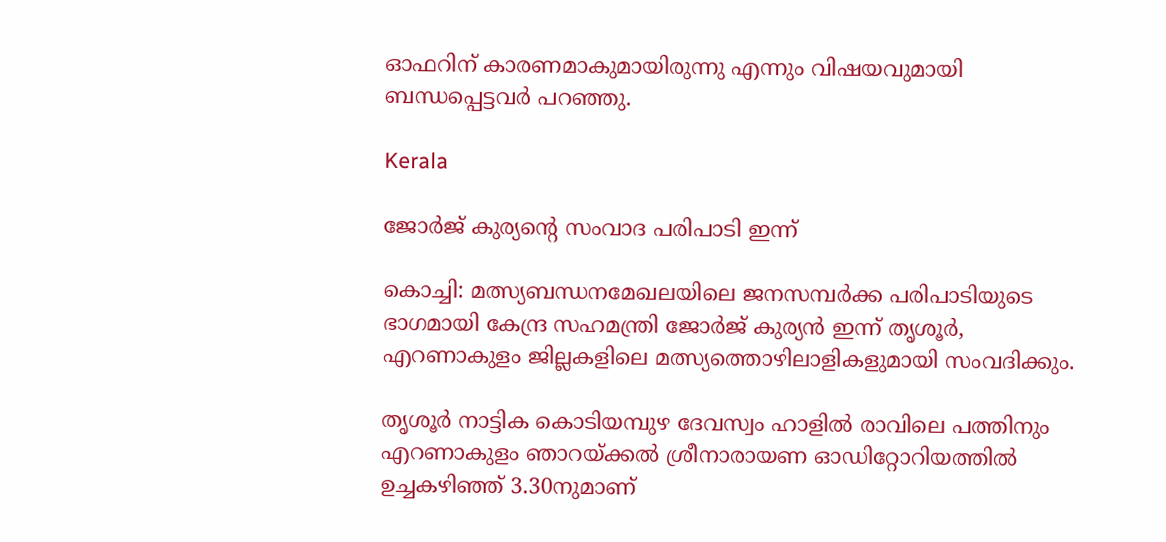ഓഫറിന് കാരണമാകുമായിരുന്നു എന്നും വിഷയവുമായി ബന്ധപ്പെട്ടവർ പറഞ്ഞു.

Kerala

ജോര്‍ജ് കുര്യന്‍റെ സംവാദ പരിപാടി ഇന്ന്

കൊച്ചി: മത്സ്യബന്ധനമേഖലയിലെ ജനസമ്പര്‍ക്ക പരിപാടിയുടെ ഭാഗമായി കേന്ദ്ര സഹമന്ത്രി ജോര്‍ജ് കുര്യന്‍ ഇന്ന് തൃശൂര്‍, എറണാകുളം ജില്ലകളിലെ മത്സ്യത്തൊഴിലാളികളുമായി സംവദിക്കും.

തൃശൂര്‍ നാട്ടിക കൊടിയമ്പുഴ ദേവസ്വം ഹാളില്‍ രാവിലെ പത്തിനും എറണാകുളം ഞാറയ്ക്കല്‍ ശ്രീനാരായണ ഓഡിറ്റോറിയത്തില്‍ ഉച്ചകഴിഞ്ഞ് 3.30നുമാണ്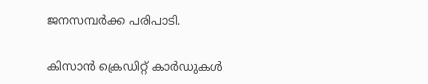ജനസമ്പര്‍ക്ക പരിപാടി.

കിസാന്‍ ക്രെഡിറ്റ് കാര്‍ഡുകള്‍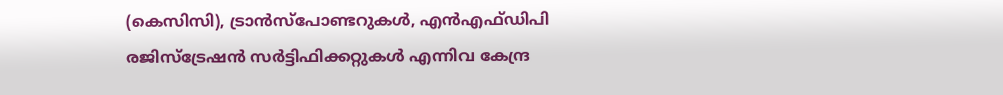(കെസിസി), ട്രാന്‍സ്‌പോണ്ടറുകള്‍, എന്‍എഫ്ഡിപി രജിസ്‌ട്രേഷന്‍ സര്‍ട്ടിഫിക്കറ്റുകള്‍ എന്നിവ കേന്ദ്ര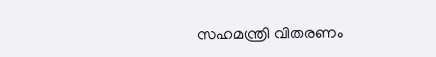സഹമന്ത്രി വിതരണം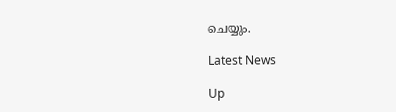ചെയ്യും.

Latest News

Up